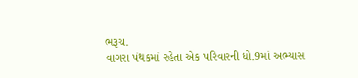ભરૂચ.
વાગરા પંથકમાં રહેતા એક પરિવારની ધો.9માં અભ્યાસ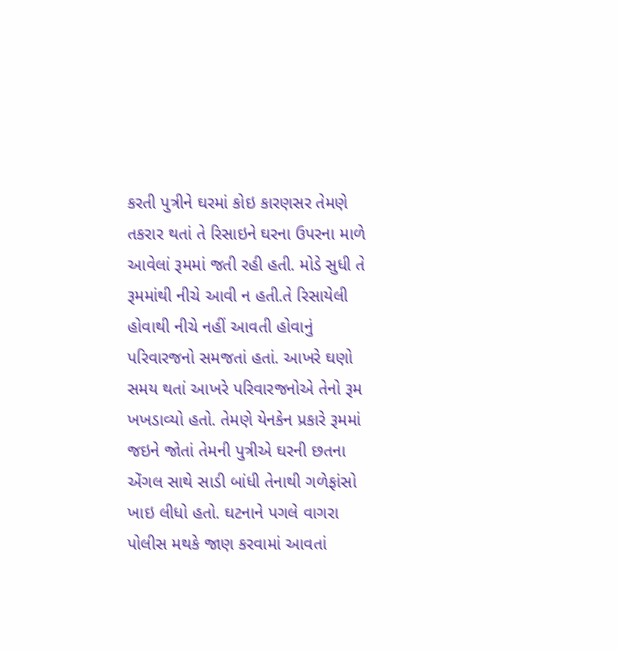કરતી પુત્રીને ઘરમાં કોઇ કારણસર તેમણે તકરાર થતાં તે રિસાઇને ઘરના ઉપરના માળે આવેલાં રૂમમાં જતી રહી હતી. મોડે સુધી તે રૂમમાંથી નીચે આવી ન હતી.તે રિસાયેલી હોવાથી નીચે નહીં આવતી હોવાનું પરિવારજનો સમજતાં હતાં. આખરે ઘણો સમય થતાં આખરે પરિવારજનોએ તેનો રૂમ ખખડાવ્યો હતો. તેમણે યેનકેન પ્રકારે રૂમમાં જઇને જોતાં તેમની પુત્રીએ ઘરની છતના એંગલ સાથે સાડી બાંધી તેનાથી ગળેફાંસો ખાઇ લીધો હતો. ઘટનાને પગલે વાગરા પોલીસ મથકે જાણ કરવામાં આવતાં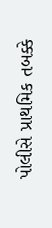પોલીસે પ્રાથમિક તબક્કે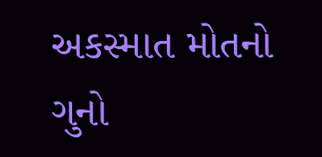અકસ્માત મોતનો ગુનો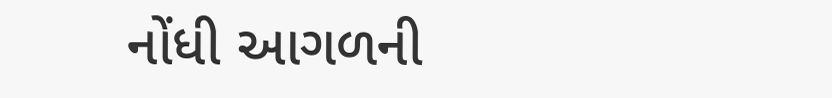નોંધી આગળની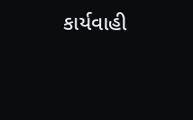કાર્યવાહી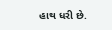હાથ ધરી છે.